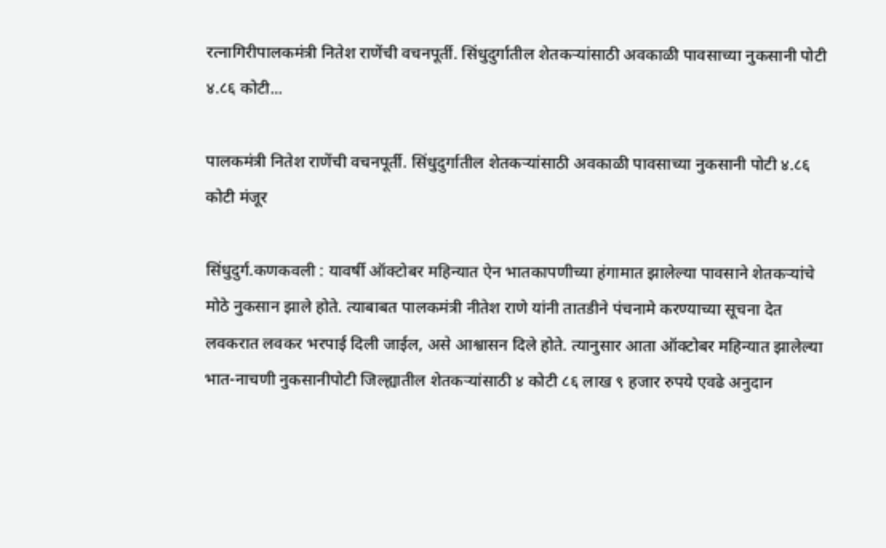रत्नागिरीपालकमंत्री नितेश राणेंची वचनपूर्ती. सिंधुदुर्गातील शेतकऱ्यांसाठी अवकाळी पावसाच्या नुकसानी पोटी ४.८६ कोटी...

पालकमंत्री नितेश राणेंची वचनपूर्ती. सिंधुदुर्गातील शेतकऱ्यांसाठी अवकाळी पावसाच्या नुकसानी पोटी ४.८६ कोटी मंजूर

सिंधुदुर्ग.कणकवली : यावर्षी ऑक्टोबर महिन्यात ऐन भातकापणीच्या हंगामात झालेल्या पावसाने शेतकऱ्यांचे मोठे नुकसान झाले होते. त्याबाबत पालकमंत्री नीतेश राणे यांनी तातडीने पंचनामे करण्याच्या सूचना देत लवकरात लवकर भरपाई दिली जाईल, असे आश्वासन दिले होते. त्यानुसार आता ऑक्टोबर महिन्यात झालेल्या भात-नाचणी नुकसानीपोटी जिल्ह्यातील शेतकऱ्यांसाठी ४ कोटी ८६ लाख ९ हजार रुपये एवढे अनुदान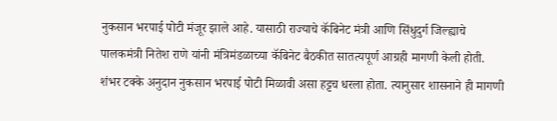नुकसान भरपाई पोटी मंजूर झाले आहे. यासाठी राज्याचे कॅबिनेट मंत्री आणि सिंधुदुर्ग जिल्ह्याचे पालकमंत्री नितेश राणे यांनी मंत्रिमंडळाच्या कॅबिनेट बैठकीत सातत्यपूर्ण आग्रही मागणी केली होती. शंभर टक्के अनुदान नुकसान भरपाई पोटी मिळावी असा हट्टच धरला होता. त्यानुसार शासनाने ही मागणी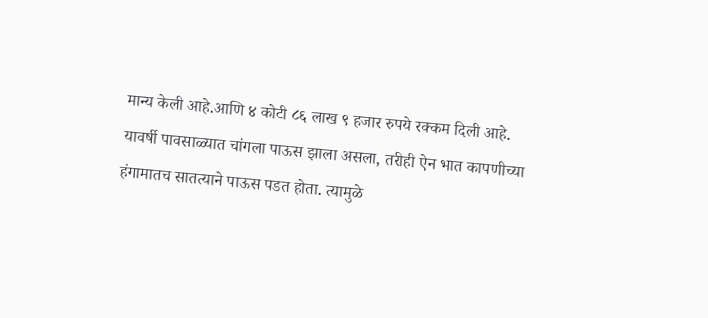मान्य केली आहे.आणि ४ कोटी ८६ लाख ९ हजार रुपये रक्कम दिली आहे.
यावर्षी पावसाळ्यात चांगला पाऊस झाला असला, तरीही ऐन भात कापणीच्या हंगामातच सातत्याने पाऊस पडत होता. त्यामुळे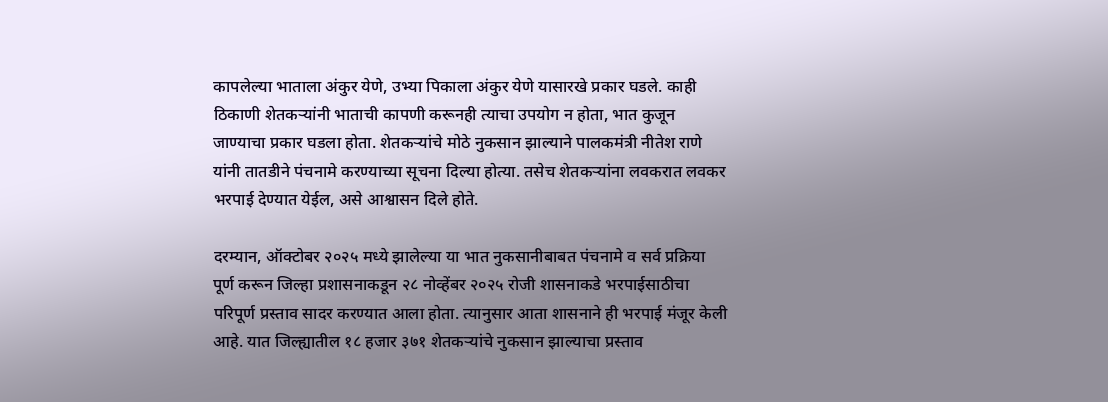कापलेल्या भाताला अंकुर येणे, उभ्या पिकाला अंकुर येणे यासारखे प्रकार घडले. काही ठिकाणी शेतकऱ्यांनी भाताची कापणी करूनही त्याचा उपयोग न होता, भात कुजून जाण्याचा प्रकार घडला होता. शेतकऱ्यांचे मोठे नुकसान झाल्याने पालकमंत्री नीतेश राणे यांनी तातडीने पंचनामे करण्याच्या सूचना दिल्या होत्या. तसेच शेतकऱ्यांना लवकरात लवकर भरपाई देण्यात येईल, असे आश्वासन दिले होते.

दरम्यान, ऑक्टोबर २०२५ मध्ये झालेल्या या भात नुकसानीबाबत पंचनामे व सर्व प्रक्रिया पूर्ण करून जिल्हा प्रशासनाकडून २८ नोव्हेंबर २०२५ रोजी शासनाकडे भरपाईसाठीचा परिपूर्ण प्रस्ताव सादर करण्यात आला होता. त्यानुसार आता शासनाने ही भरपाई मंजूर केली आहे. यात जिल्ह्यातील १८ हजार ३७१ शेतकऱ्यांचे नुकसान झाल्याचा प्रस्ताव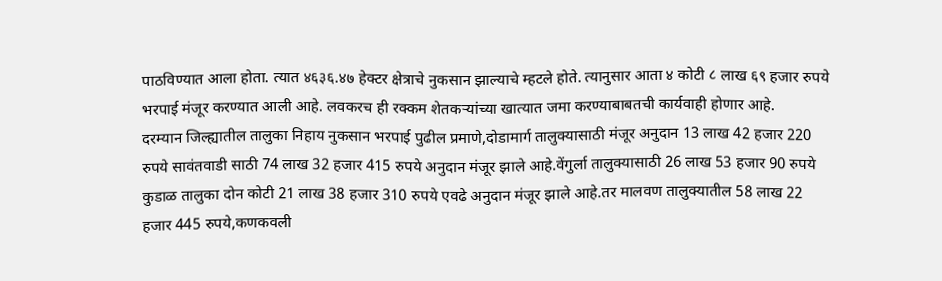पाठविण्यात आला होता. त्यात ४६३६.४७ हेक्टर क्षेत्राचे नुकसान झाल्याचे म्हटले होते. त्यानुसार आता ४ कोटी ८ लाख ६९ हजार रुपये भरपाई मंजूर करण्यात आली आहे. लवकरच ही रक्कम शेतकऱ्यांच्या खात्यात जमा करण्याबाबतची कार्यवाही होणार आहे.
दरम्यान जिल्ह्यातील तालुका निहाय नुकसान भरपाई पुढील प्रमाणे,दोडामार्ग तालुक्यासाठी मंजूर अनुदान 13 लाख 42 हजार 220 रुपये सावंतवाडी साठी 74 लाख 32 हजार 415 रुपये अनुदान मंजूर झाले आहे.वेंगुर्ला तालुक्यासाठी 26 लाख 53 हजार 90 रुपये कुडाळ तालुका दोन कोटी 21 लाख 38 हजार 310 रुपये एवढे अनुदान मंजूर झाले आहे.तर मालवण तालुक्यातील 58 लाख 22 हजार 445 रुपये,कणकवली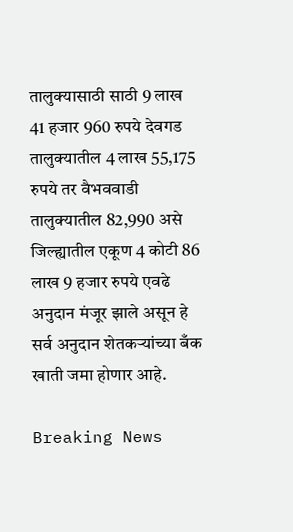तालुक्यासाठी साठी 9 लाख 41 हजार 960 रुपये देवगड तालुक्यातील 4 लाख 55,175 रुपये तर वैभववाडी तालुक्यातील 82,990 असे जिल्ह्यातील एकूण 4 कोटी 86 लाख 9 हजार रुपये एवढे अनुदान मंजूर झाले असून हे सर्व अनुदान शेतकऱ्यांच्या बँक खाती जमा होणार आहे.

Breaking News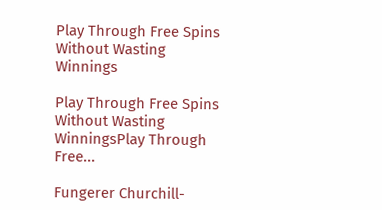Play Through Free Spins Without Wasting Winnings

Play Through Free Spins Without Wasting WinningsPlay Through Free...

Fungerer Churchill-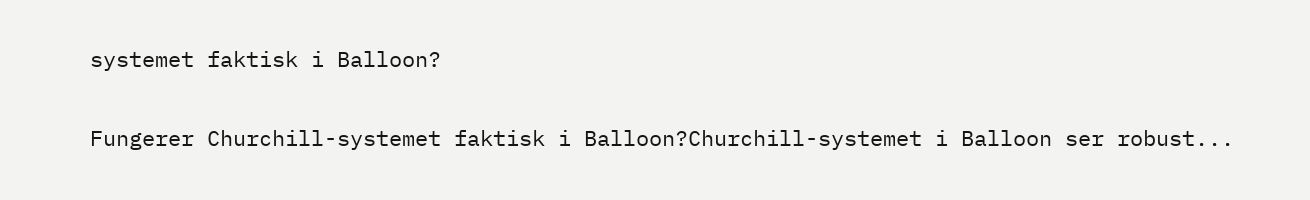systemet faktisk i Balloon?

Fungerer Churchill-systemet faktisk i Balloon?Churchill-systemet i Balloon ser robust...